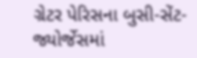ગ્રેટર પેરિસના બુસી-સેંટ-જ્યોર્જેસમાં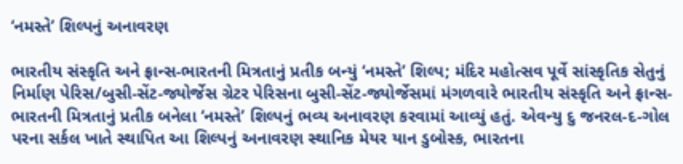‘નમસ્તે’ શિલ્પનું અનાવરણ

ભારતીય સંસ્કૃતિ અને ફ્રાન્સ-ભારતની મિત્રતાનું પ્રતીક બન્યું ‘નમસ્તે’ શિલ્પ; મંદિર મહોત્સવ પૂર્વે સાંસ્કૃતિક સેતુનું નિર્માણ પેરિસ/બુસી-સેંટ-જ્યોર્જેસ ગ્રેટર પેરિસના બુસી-સેંટ-જ્યોર્જેસમાં મંગળવારે ભારતીય સંસ્કૃતિ અને ફ્રાન્સ-ભારતની મિત્રતાનું પ્રતીક બનેલા ‘નમસ્તે’ શિલ્પનું ભવ્ય અનાવરણ કરવામાં આવ્યું હતું. એવન્યુ દુ જનરલ-દ-ગોલ પરના સર્કલ ખાતે સ્થાપિત આ શિલ્પનું અનાવરણ સ્થાનિક મેયર યાન ડુબોસ્ક, ભારતના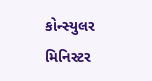કોન્સ્યુલર મિનિસ્ટર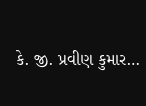કે. જી. પ્રવીણ કુમાર…